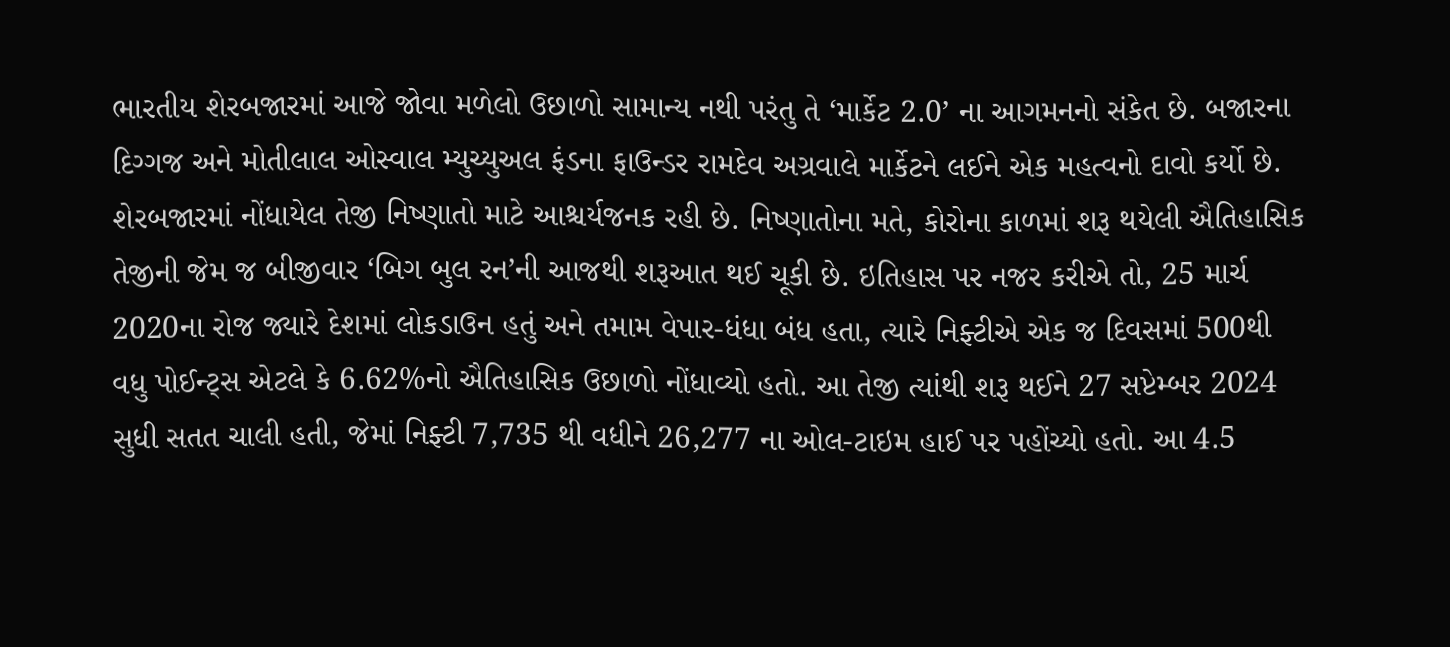ભારતીય શેરબજારમાં આજે જોવા મળેલો ઉછાળો સામાન્ય નથી પરંતુ તે ‘માર્કેટ 2.0’ ના આગમનનો સંકેત છે. બજારના દિગ્ગજ અને મોતીલાલ ઓસ્વાલ મ્યુચ્યુઅલ ફંડના ફાઉન્ડર રામદેવ અગ્રવાલે માર્કેટને લઈને એક મહત્વનો દાવો કર્યો છે. શેરબજારમાં નોંધાયેલ તેજી નિષ્ણાતો માટે આશ્ચર્યજનક રહી છે. નિષ્ણાતોના મતે, કોરોના કાળમાં શરૂ થયેલી ઐતિહાસિક તેજીની જેમ જ બીજીવાર ‘બિગ બુલ રન’ની આજથી શરૂઆત થઈ ચૂકી છે. ઇતિહાસ પર નજર કરીએ તો, 25 માર્ચ 2020ના રોજ જ્યારે દેશમાં લોકડાઉન હતું અને તમામ વેપાર-ધંધા બંધ હતા, ત્યારે નિફ્ટીએ એક જ દિવસમાં 500થી વધુ પોઈન્ટ્સ એટલે કે 6.62%નો ઐતિહાસિક ઉછાળો નોંધાવ્યો હતો. આ તેજી ત્યાંથી શરૂ થઈને 27 સપ્ટેમ્બર 2024 સુધી સતત ચાલી હતી, જેમાં નિફ્ટી 7,735 થી વધીને 26,277 ના ઓલ-ટાઇમ હાઈ પર પહોંચ્યો હતો. આ 4.5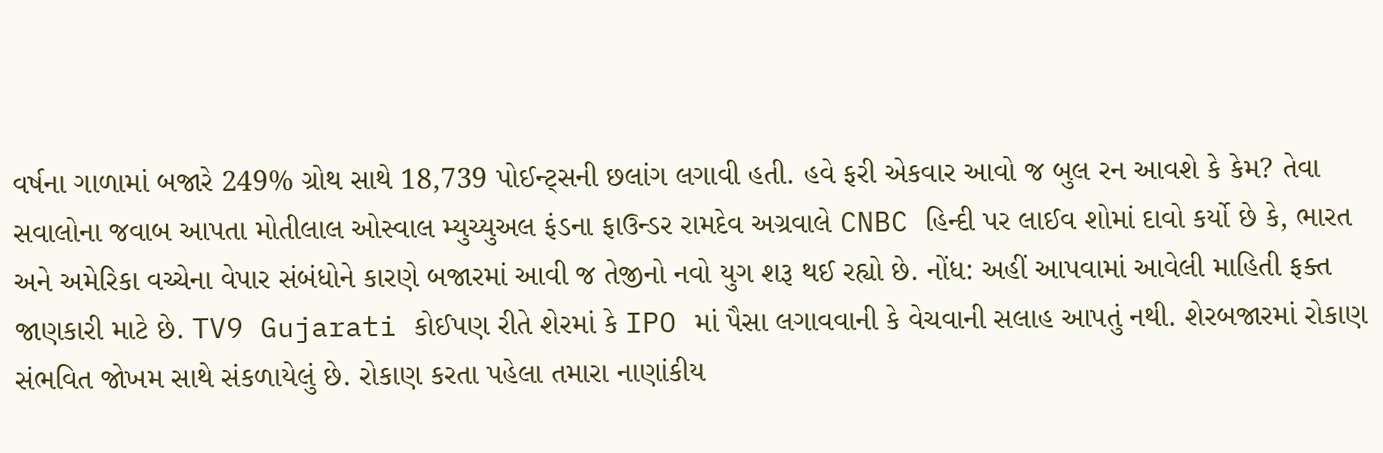વર્ષના ગાળામાં બજારે 249% ગ્રોથ સાથે 18,739 પોઈન્ટ્સની છલાંગ લગાવી હતી. હવે ફરી એકવાર આવો જ બુલ રન આવશે કે કેમ? તેવા સવાલોના જવાબ આપતા મોતીલાલ ઓસ્વાલ મ્યુચ્યુઅલ ફંડના ફાઉન્ડર રામદેવ અગ્રવાલે CNBC હિન્દી પર લાઈવ શોમાં દાવો કર્યો છે કે, ભારત અને અમેરિકા વચ્ચેના વેપાર સંબંધોને કારણે બજારમાં આવી જ તેજીનો નવો યુગ શરૂ થઈ રહ્યો છે. નોંધ: અહીં આપવામાં આવેલી માહિતી ફક્ત જાણકારી માટે છે. TV9 Gujarati કોઈપણ રીતે શેરમાં કે IPO માં પૈસા લગાવવાની કે વેચવાની સલાહ આપતું નથી. શેરબજારમાં રોકાણ સંભવિત જોખમ સાથે સંકળાયેલું છે. રોકાણ કરતા પહેલા તમારા નાણાંકીય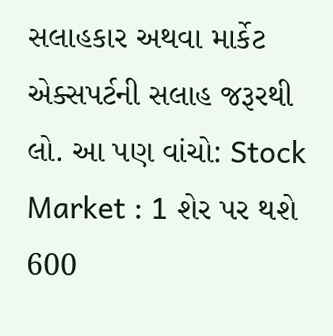સલાહકાર અથવા માર્કેટ એક્સપર્ટની સલાહ જરૂરથી લો. આ પણ વાંચો: Stock Market : 1 શેર પર થશે 600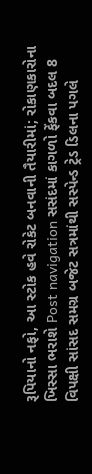રૂપિયાનો નફો, આ સ્ટોક હવે રોકેટ બનવાની તૈયારીમાં; રોકાણકારોના ખિસ્સા ભરાશે Post navigation સસંદમાં કાગળો ફેંકવા બદલ 8 વિપક્ષી સાંસદ સમગ્ર બજેટ સત્રમાંથી સસ્પેન્ડ ટ્રેડ ડિલના પગલે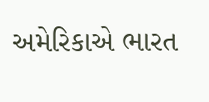અમેરિકાએ ભારત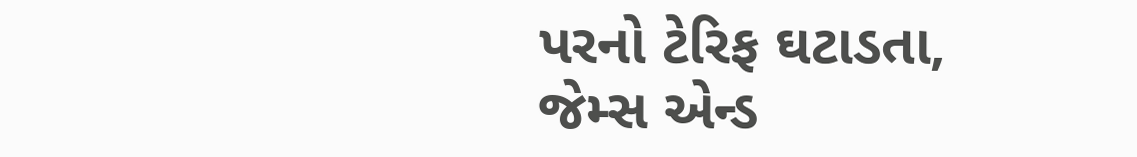પરનો ટેરિફ ઘટાડતા, જેમ્સ એન્ડ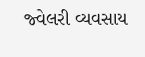જ્વેલરી વ્યવસાય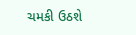ચમકી ઉઠશે